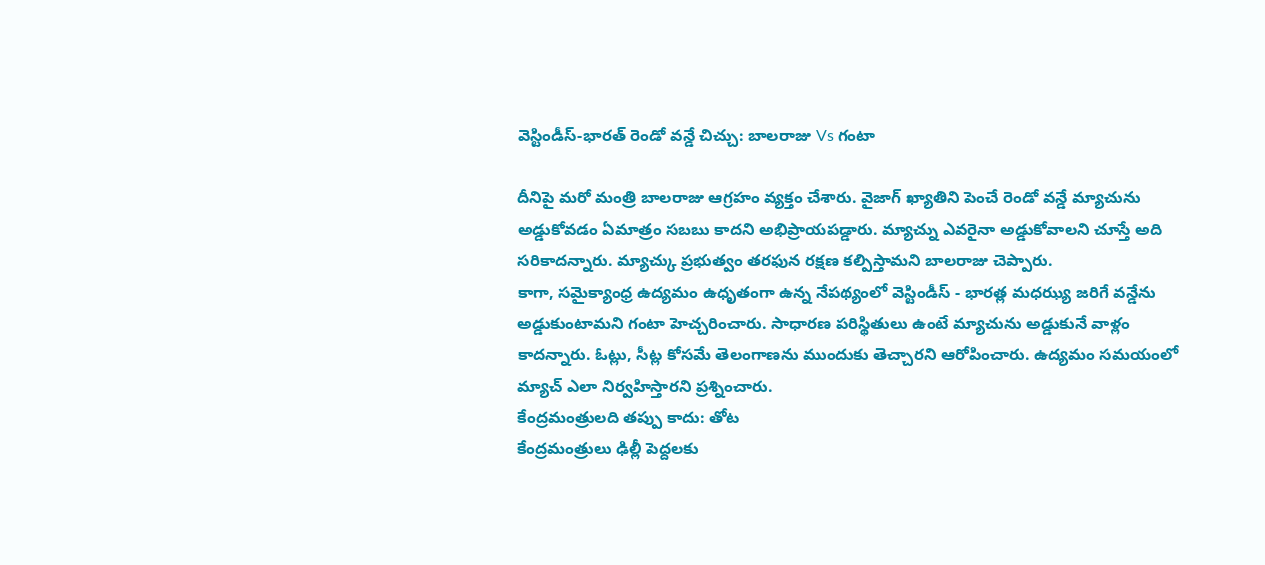వెస్టిండీస్-భారత్ రెండో వన్డే చిచ్చు: బాలరాజు Vs గంటా

దీనిపై మరో మంత్రి బాలరాజు ఆగ్రహం వ్యక్తం చేశారు. వైజాగ్ ఖ్యాతిని పెంచే రెండో వన్డే మ్యాచును అడ్డుకోవడం ఏమాత్రం సబబు కాదని అభిప్రాయపడ్డారు. మ్యాచ్ను ఎవరైనా అడ్డుకోవాలని చూస్తే అది సరికాదన్నారు. మ్యాచ్కు ప్రభుత్వం తరఫున రక్షణ కల్పిస్తామని బాలరాజు చెప్పారు.
కాగా, సమైక్యాంధ్ర ఉద్యమం ఉధృతంగా ఉన్న నేపథ్యంలో వెస్టిండీస్ - భారత్ల మధఝ్య జరిగే వన్డేను అడ్డుకుంటామని గంటా హెచ్చరించారు. సాధారణ పరిస్థితులు ఉంటే మ్యాచును అడ్డుకునే వాళ్లం కాదన్నారు. ఓట్లు, సీట్ల కోసమే తెలంగాణను ముందుకు తెచ్చారని ఆరోపించారు. ఉద్యమం సమయంలో మ్యాచ్ ఎలా నిర్వహిస్తారని ప్రశ్నించారు.
కేంద్రమంత్రులది తప్పు కాదు: తోట
కేంద్రమంత్రులు ఢిల్లీ పెద్దలకు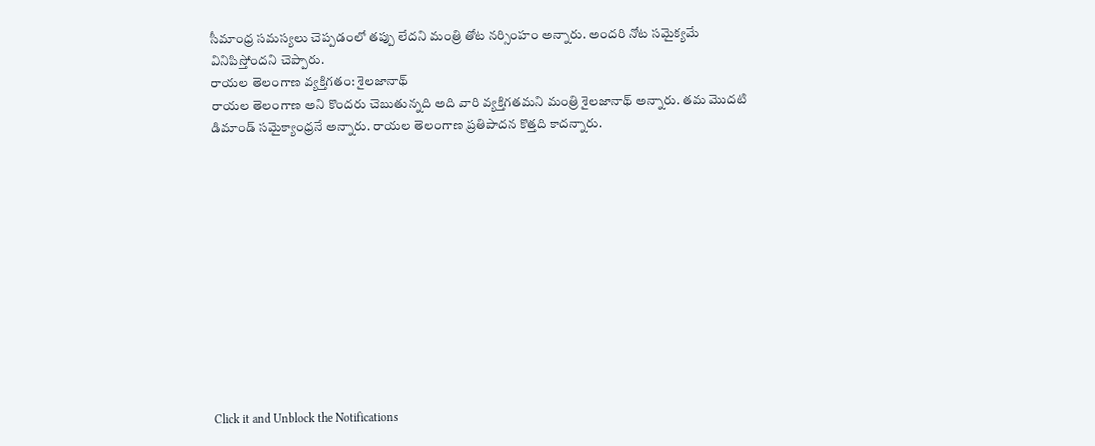సీమాంధ్ర సమస్యలు చెప్పడంలో తప్పు లేదని మంత్రి తోట నర్సింహం అన్నారు. అందరి నోట సమైక్యమే వినిపిస్తోందని చెప్పారు.
రాయల తెలంగాణ వ్యక్తిగతం: శైలజానాథ్
రాయల తెలంగాణ అని కొందరు చెబుతున్నది అది వారి వ్యక్తిగతమని మంత్రి శైలజానాథ్ అన్నారు. తమ మొదటి డిమాండ్ సమైక్యాంధ్రనే అన్నారు. రాయల తెలంగాణ ప్రతిపాదన కొత్తది కాదన్నారు.












Click it and Unblock the Notifications